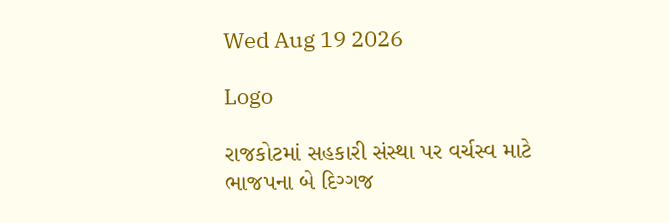Wed Aug 19 2026

Logo

રાજકોટમાં સહકારી સંસ્થા પર વર્ચસ્વ માટે ભાજપના બે દિગ્ગજ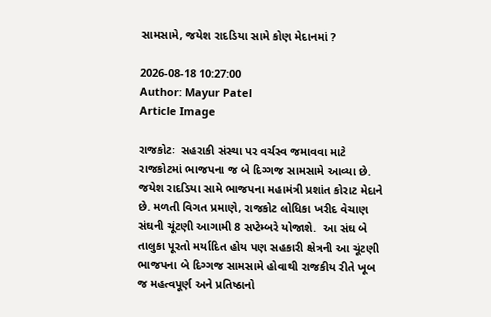સામસામે, જયેશ રાદડિયા સામે કોણ મેદાનમાં ?

2026-08-18 10:27:00
Author: Mayur Patel
Article Image

રાજકોટઃ  સહરાકી સંસ્થા પર વર્ચસ્વ જમાવવા માટે રાજકોટમાં ભાજપના જ બે દિગ્ગજ સામસામે આવ્યા છે. જયેશ રાદડિયા સામે ભાજપના મહામંત્રી પ્રશાંત કોરાટ મેદાને છે. મળતી વિગત પ્રમાણે, રાજકોટ લોધિકા ખરીદ વેચાણ સંઘની ચૂંટણી આગામી 8 સપ્ટેમ્બરે યોજાશે.  આ સંઘ બે તાલુકા પૂરતો મર્યાદિત હોય પણ સહકારી ક્ષેત્રની આ ચૂંટણી ભાજપના બે દિગ્ગજ સામસામે હોવાથી રાજકીય રીતે ખૂબ જ મહત્વપૂર્ણ અને પ્રતિષ્ઠાનો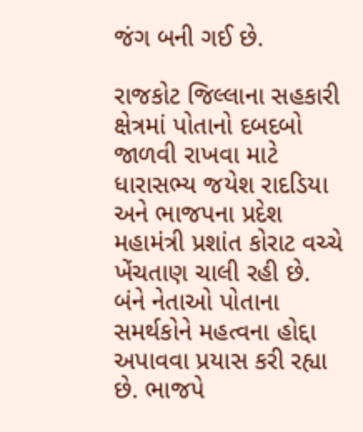જંગ બની ગઈ છે.

રાજકોટ જિલ્લાના સહકારી ક્ષેત્રમાં પોતાનો દબદબો જાળવી રાખવા માટે ધારાસભ્ય જયેશ રાદડિયા અને ભાજપના પ્રદેશ મહામંત્રી પ્રશાંત કોરાટ વચ્ચે ખેંચતાણ ચાલી રહી છે. બંને નેતાઓ પોતાના સમર્થકોને મહત્વના હોદ્દા અપાવવા પ્રયાસ કરી રહ્યા છે. ભાજપે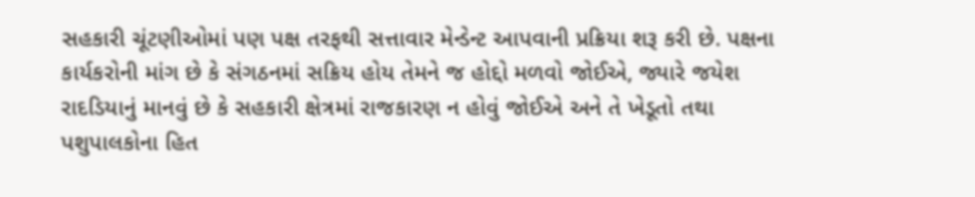સહકારી ચૂંટણીઓમાં પણ પક્ષ તરફથી સત્તાવાર મેન્ડેન્ટ આપવાની પ્રક્રિયા શરૂ કરી છે. પક્ષના કાર્યકરોની માંગ છે કે સંગઠનમાં સક્રિય હોય તેમને જ હોદ્દો મળવો જોઈએ, જ્યારે જયેશ રાદડિયાનું માનવું છે કે સહકારી ક્ષેત્રમાં રાજકારણ ન હોવું જોઈએ અને તે ખેડૂતો તથા પશુપાલકોના હિત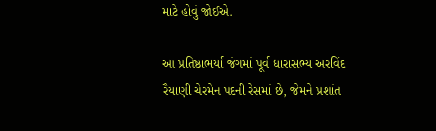માટે હોવું જોઈએ.

આ પ્રતિષ્ઠાભર્યા જંગમાં પૂર્વ ધારાસભ્ય અરવિંદ રૈયાણી ચેરમેન પદની રેસમાં છે, જેમને પ્રશાંત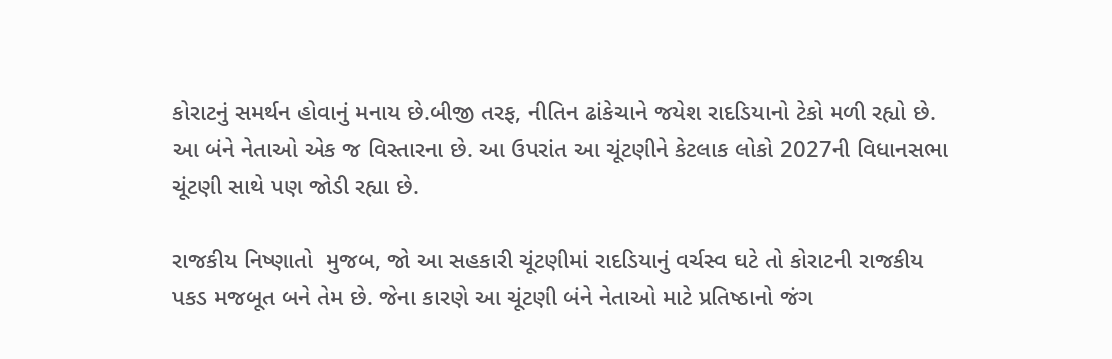કોરાટનું સમર્થન હોવાનું મનાય છે.બીજી તરફ, નીતિન ઢાંકેચાને જયેશ રાદડિયાનો ટેકો મળી રહ્યો છે. આ બંને નેતાઓ એક જ વિસ્તારના છે. આ ઉપરાંત આ ચૂંટણીને કેટલાક લોકો 2027ની વિધાનસભા ચૂંટણી સાથે પણ જોડી રહ્યા છે.

રાજકીય નિષ્ણાતો  મુજબ, જો આ સહકારી ચૂંટણીમાં રાદડિયાનું વર્ચસ્વ ઘટે તો કોરાટની રાજકીય પકડ મજબૂત બને તેમ છે. જેના કારણે આ ચૂંટણી બંને નેતાઓ માટે પ્રતિષ્ઠાનો જંગ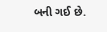બની ગઈ છે.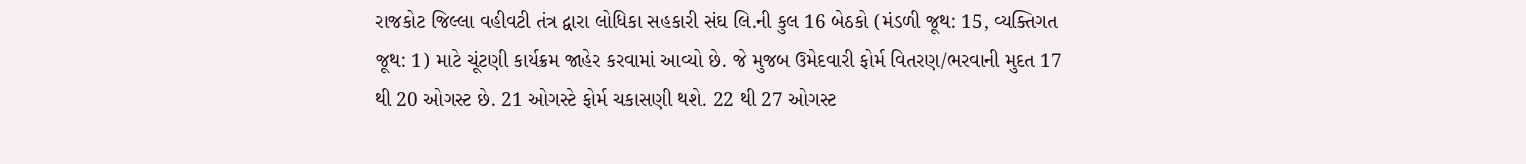રાજકોટ જિલ્લા વહીવટી તંત્ર દ્વારા લોધિકા સહકારી સંઘ લિ.ની કુલ 16 બેઠકો (મંડળી જૂથ: 15, વ્યક્તિગત જૂથ: 1) માટે ચૂંટણી કાર્યક્રમ જાહેર કરવામાં આવ્યો છે. જે મુજબ ઉમેદવારી ફોર્મ વિતરણ/ભરવાની મુદત 17 થી 20 ઓગસ્ટ છે. 21 ઓગસ્ટે ફોર્મ ચકાસણી થશે. 22 થી 27 ઓગસ્ટ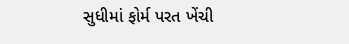સુધીમાં ફોર્મ પરત ખેંચી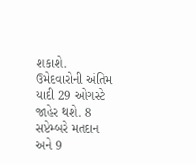શકાશે. ઉમેદવારોની અંતિમ યાદી 29 ઓગસ્ટે જાહેર થશે. 8 સપ્ટેમ્બરે મતદાન   અને 9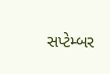સપ્ટેમ્બર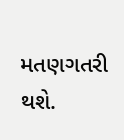મતણગતરી થશે.